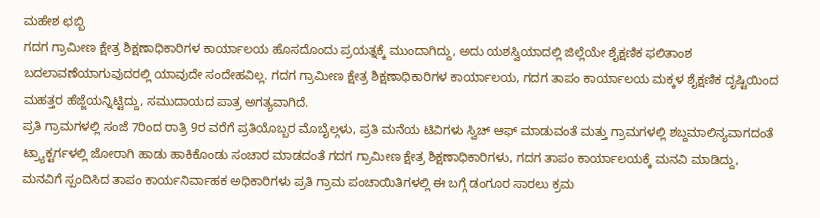ಮಹೇಶ ಛಬ್ಬಿ
ಗದಗ ಗ್ರಾಮೀಣ ಕ್ಷೇತ್ರ ಶಿಕ್ಷಣಾಧಿಕಾರಿಗಳ ಕಾರ್ಯಾಲಯ ಹೊಸದೊಂದು ಪ್ರಯತ್ನಕ್ಕೆ ಮುಂದಾಗಿದ್ದು, ಅದು ಯಶಸ್ವಿಯಾದಲ್ಲಿ ಜಿಲ್ಲೆಯೇ ಶೈಕ್ಷಣಿಕ ಫಲಿತಾಂಶ ಬದಲಾವಣೆಯಾಗುವುದರಲ್ಲಿ ಯಾವುದೇ ಸಂದೇಹವಿಲ್ಲ. ಗದಗ ಗ್ರಾಮೀಣ ಕ್ಷೇತ್ರ ಶಿಕ್ಷಣಾಧಿಕಾರಿಗಳ ಕಾರ್ಯಾಲಯ, ಗದಗ ತಾಪಂ ಕಾರ್ಯಾಲಯ ಮಕ್ಕಳ ಶೈಕ್ಷಣಿಕ ದೃಷ್ಟಿಯಿಂದ ಮಹತ್ತರ ಹೆಜ್ಜೆಯನ್ನಿಟ್ಟಿದ್ದು, ಸಮುದಾಯದ ಪಾತ್ರ ಅಗತ್ಯವಾಗಿದೆ.
ಪ್ರತಿ ಗ್ರಾಮಗಳಲ್ಲಿ ಸಂಜೆ 7ರಿಂದ ರಾತ್ರಿ 9ರ ವರೆಗೆ ಪ್ರತಿಯೊಬ್ಬರ ಮೊಬೈಲ್ಗಳು, ಪ್ರತಿ ಮನೆಯ ಟಿವಿಗಳು ಸ್ವಿಚ್ ಆಫ್ ಮಾಡುವಂತೆ ಮತ್ತು ಗ್ರಾಮಗಳಲ್ಲಿ ಶಬ್ದಮಾಲಿನ್ಯವಾಗದಂತೆ ಟ್ರ್ಯಾಕ್ಟರ್ಗಳಲ್ಲಿ ಜೋರಾಗಿ ಹಾಡು ಹಾಕಿಕೊಂಡು ಸಂಚಾರ ಮಾಡದಂತೆ ಗದಗ ಗ್ರಾಮೀಣ ಕ್ಷೇತ್ರ ಶಿಕ್ಷಣಾಧಿಕಾರಿಗಳು, ಗದಗ ತಾಪಂ ಕಾರ್ಯಾಲಯಕ್ಕೆ ಮನವಿ ಮಾಡಿದ್ದು, ಮನವಿಗೆ ಸ್ಪಂದಿಸಿದ ತಾಪಂ ಕಾರ್ಯನಿರ್ವಾಹಕ ಅಧಿಕಾರಿಗಳು ಪ್ರತಿ ಗ್ರಾಮ ಪಂಚಾಯಿತಿಗಳಲ್ಲಿ ಈ ಬಗ್ಗೆ ಡಂಗೂರ ಸಾರಲು ಕ್ರಮ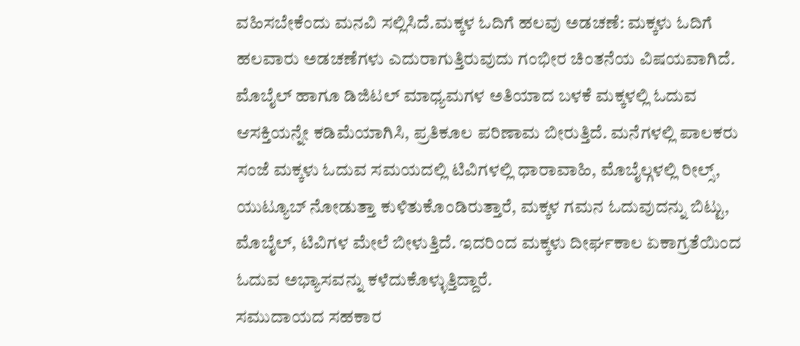ವಹಿಸಬೇಕೆಂದು ಮನವಿ ಸಲ್ಲಿಸಿದೆ.ಮಕ್ಕಳ ಓದಿಗೆ ಹಲವು ಅಡಚಣೆ: ಮಕ್ಕಳು ಓದಿಗೆ ಹಲವಾರು ಅಡಚಣೆಗಳು ಎದುರಾಗುತ್ತಿರುವುದು ಗಂಭೀರ ಚಿಂತನೆಯ ವಿಷಯವಾಗಿದೆ. ಮೊಬೈಲ್ ಹಾಗೂ ಡಿಜಿಟಲ್ ಮಾಧ್ಯಮಗಳ ಅತಿಯಾದ ಬಳಕೆ ಮಕ್ಕಳಲ್ಲಿ ಓದುವ ಆಸಕ್ತಿಯನ್ನೇ ಕಡಿಮೆಯಾಗಿಸಿ, ಪ್ರತಿಕೂಲ ಪರಿಣಾಮ ಬೀರುತ್ತಿದೆ. ಮನೆಗಳಲ್ಲಿ ಪಾಲಕರು ಸಂಜೆ ಮಕ್ಕಳು ಓದುವ ಸಮಯದಲ್ಲಿ ಟಿವಿಗಳಲ್ಲಿ ಧಾರಾವಾಹಿ, ಮೊಬೈಲ್ಗಳಲ್ಲಿ ರೀಲ್ಸ್, ಯುಟ್ಯೂಬ್ ನೋಡುತ್ತಾ ಕುಳಿತುಕೊಂಡಿರುತ್ತಾರೆ, ಮಕ್ಕಳ ಗಮನ ಓದುವುದನ್ನು ಬಿಟ್ಟು, ಮೊಬೈಲ್, ಟಿವಿಗಳ ಮೇಲೆ ಬೀಳುತ್ತಿದೆ. ಇದರಿಂದ ಮಕ್ಕಳು ದೀರ್ಘಕಾಲ ಏಕಾಗ್ರತೆಯಿಂದ ಓದುವ ಅಭ್ಯಾಸವನ್ನು ಕಳೆದುಕೊಳ್ಳುತ್ತಿದ್ದಾರೆ.
ಸಮುದಾಯದ ಸಹಕಾರ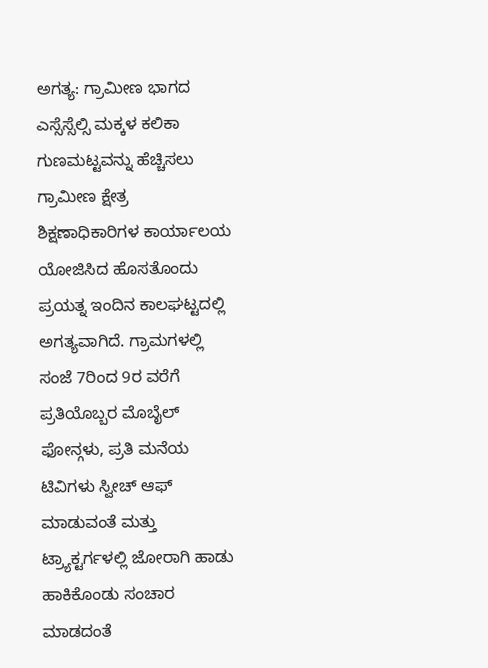ಅಗತ್ಯ: ಗ್ರಾಮೀಣ ಭಾಗದ ಎಸ್ಸೆಸ್ಸೆಲ್ಸಿ ಮಕ್ಕಳ ಕಲಿಕಾ ಗುಣಮಟ್ಟವನ್ನು ಹೆಚ್ಚಿಸಲು ಗ್ರಾಮೀಣ ಕ್ಷೇತ್ರ ಶಿಕ್ಷಣಾಧಿಕಾರಿಗಳ ಕಾರ್ಯಾಲಯ ಯೋಜಿಸಿದ ಹೊಸತೊಂದು ಪ್ರಯತ್ನ ಇಂದಿನ ಕಾಲಘಟ್ಟದಲ್ಲಿ ಅಗತ್ಯವಾಗಿದೆ. ಗ್ರಾಮಗಳಲ್ಲಿ ಸಂಜೆ 7ರಿಂದ 9ರ ವರೆಗೆ ಪ್ರತಿಯೊಬ್ಬರ ಮೊಬೈಲ್ ಫೋನ್ಗಳು, ಪ್ರತಿ ಮನೆಯ ಟಿವಿಗಳು ಸ್ವೀಚ್ ಆಫ್ ಮಾಡುವಂತೆ ಮತ್ತು ಟ್ರ್ಯಾಕ್ಟರ್ಗಳಲ್ಲಿ ಜೋರಾಗಿ ಹಾಡು ಹಾಕಿಕೊಂಡು ಸಂಚಾರ ಮಾಡದಂತೆ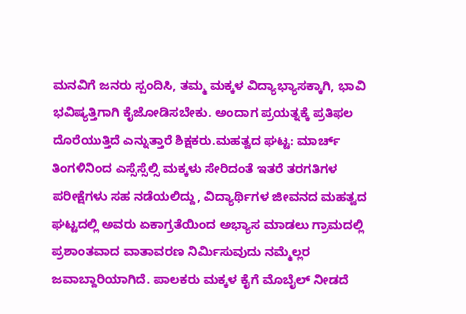ಮನವಿಗೆ ಜನರು ಸ್ಪಂದಿಸಿ, ತಮ್ಮ ಮಕ್ಕಳ ವಿದ್ಯಾಭ್ಯಾಸಕ್ಕಾಗಿ, ಭಾವಿ ಭವಿಷ್ಯತ್ತಿಗಾಗಿ ಕೈಜೋಡಿಸಬೇಕು. ಅಂದಾಗ ಪ್ರಯತ್ನಕ್ಕೆ ಪ್ರತಿಫಲ ದೊರೆಯುತ್ತಿದೆ ಎನ್ನುತ್ತಾರೆ ಶಿಕ್ಷಕರು.ಮಹತ್ವದ ಘಟ್ಟ: ಮಾರ್ಚ್ ತಿಂಗಳಿನಿಂದ ಎಸ್ಸೆಸ್ಸೆಲ್ಸಿ ಮಕ್ಕಳು ಸೇರಿದಂತೆ ಇತರೆ ತರಗತಿಗಳ ಪರೀಕ್ಷೆಗಳು ಸಹ ನಡೆಯಲಿದ್ದು, ವಿದ್ಯಾರ್ಥಿಗಳ ಜೀವನದ ಮಹತ್ವದ ಘಟ್ಟದಲ್ಲಿ ಅವರು ಏಕಾಗ್ರತೆಯಿಂದ ಅಭ್ಯಾಸ ಮಾಡಲು ಗ್ರಾಮದಲ್ಲಿ ಪ್ರಶಾಂತವಾದ ವಾತಾವರಣ ನಿರ್ಮಿಸುವುದು ನಮ್ಮೆಲ್ಲರ ಜವಾಬ್ದಾರಿಯಾಗಿದೆ. ಪಾಲಕರು ಮಕ್ಕಳ ಕೈಗೆ ಮೊಬೈಲ್ ನೀಡದೆ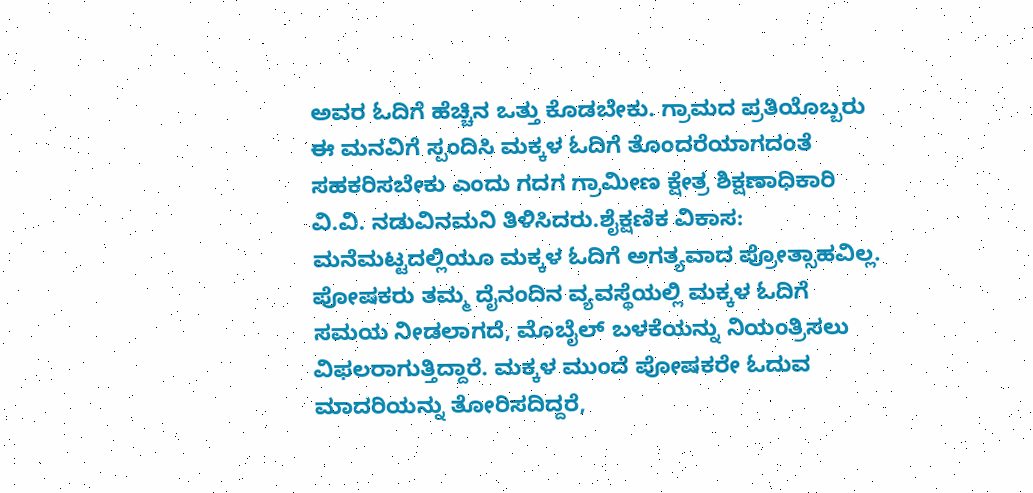ಅವರ ಓದಿಗೆ ಹೆಚ್ಚಿನ ಒತ್ತು ಕೊಡಬೇಕು. ಗ್ರಾಮದ ಪ್ರತಿಯೊಬ್ಬರು ಈ ಮನವಿಗೆ ಸ್ಪಂದಿಸಿ ಮಕ್ಕಳ ಓದಿಗೆ ತೊಂದರೆಯಾಗದಂತೆ ಸಹಕರಿಸಬೇಕು ಎಂದು ಗದಗ ಗ್ರಾಮೀಣ ಕ್ಷೇತ್ರ ಶಿಕ್ಷಣಾಧಿಕಾರಿ ವಿ.ವಿ. ನಡುವಿನಮನಿ ತಿಳಿಸಿದರು.ಶೈಕ್ಷಣಿಕ ವಿಕಾಸ: ಮನೆಮಟ್ಟದಲ್ಲಿಯೂ ಮಕ್ಕಳ ಓದಿಗೆ ಅಗತ್ಯವಾದ ಪ್ರೋತ್ಸಾಹವಿಲ್ಲ. ಪೋಷಕರು ತಮ್ಮ ದೈನಂದಿನ ವ್ಯವಸ್ಥೆಯಲ್ಲಿ ಮಕ್ಕಳ ಓದಿಗೆ ಸಮಯ ನೀಡಲಾಗದೆ, ಮೊಬೈಲ್ ಬಳಕೆಯನ್ನು ನಿಯಂತ್ರಿಸಲು ವಿಫಲರಾಗುತ್ತಿದ್ದಾರೆ. ಮಕ್ಕಳ ಮುಂದೆ ಪೋಷಕರೇ ಓದುವ ಮಾದರಿಯನ್ನು ತೋರಿಸದಿದ್ದರೆ,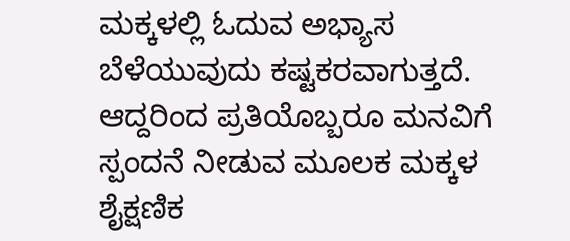ಮಕ್ಕಳಲ್ಲಿ ಓದುವ ಅಭ್ಯಾಸ ಬೆಳೆಯುವುದು ಕಷ್ಟಕರವಾಗುತ್ತದೆ. ಆದ್ದರಿಂದ ಪ್ರತಿಯೊಬ್ಬರೂ ಮನವಿಗೆ ಸ್ಪಂದನೆ ನೀಡುವ ಮೂಲಕ ಮಕ್ಕಳ ಶೈಕ್ಷಣಿಕ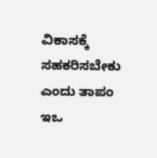ವಿಕಾಸಕ್ಕೆ ಸಹಕರಿಸಬೇಕು ಎಂದು ತಾಪಂ ಇಒ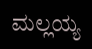ಮಲ್ಲಯ್ಯ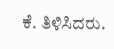ಕೆ. ತಿಳಿಸಿದರು.